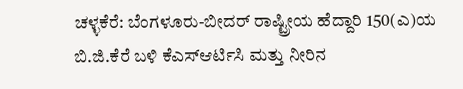ಚಳ್ಳಕೆರೆ: ಬೆಂಗಳೂರು-ಬೀದರ್ ರಾಷ್ಟ್ರೀಯ ಹೆದ್ದಾರಿ 150(ಎ)ಯ ಬಿ.ಜಿ.ಕೆರೆ ಬಳಿ ಕೆಎಸ್ಆರ್ಟಿಸಿ ಮತ್ತು ನೀರಿನ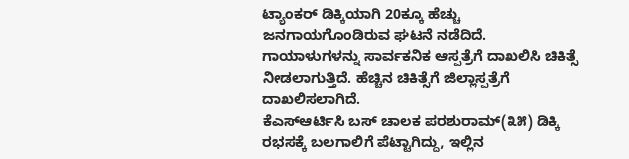ಟ್ಯಾಂಕರ್ ಡಿಕ್ಕಿಯಾಗಿ 20ಕ್ಕೂ ಹೆಚ್ಚು ಜನಗಾಯಗೊಂಡಿರುವ ಘಟನೆ ನಡೆದಿದೆ. ಗಾಯಾಳುಗಳನ್ನು ಸಾರ್ವಕನಿಕ ಆಸ್ಪತ್ರೆಗೆ ದಾಖಲಿಸಿ ಚಿಕಿತ್ಸೆ ನೀಡಲಾಗುತ್ತಿದೆ. ಹೆಚ್ಚಿನ ಚಿಕಿತ್ಸೆಗೆ ಜಿಲ್ಲಾಸ್ಪತ್ರೆಗೆ ದಾಖಲಿಸಲಾಗಿದೆ.
ಕೆಎಸ್ಆರ್ಟಿಸಿ ಬಸ್ ಚಾಲಕ ಪರಶುರಾಮ್(೩೫) ಡಿಕ್ಕಿ ರಭಸಕ್ಕೆ ಬಲಗಾಲಿಗೆ ಪೆಟ್ಟಾಗಿದ್ದು, ಇಲ್ಲಿನ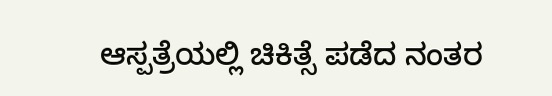ಆಸ್ಪತ್ರೆಯಲ್ಲಿ ಚಿಕಿತ್ಸೆ ಪಡೆದ ನಂತರ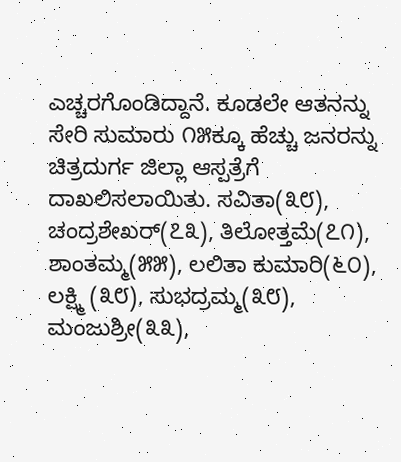ಎಚ್ಚರಗೊಂಡಿದ್ದಾನೆ. ಕೂಡಲೇ ಆತನನ್ನು ಸೇರಿ ಸುಮಾರು ೧೫ಕ್ಕೂ ಹೆಚ್ಚು ಜನರನ್ನು ಚಿತ್ರದುರ್ಗ ಜಿಲ್ಲಾ ಆಸ್ಪತ್ರೆಗೆ ದಾಖಲಿಸಲಾಯಿತು. ಸವಿತಾ(೩೮), ಚಂದ್ರಶೇಖರ್(೭೩), ತಿಲೋತ್ತಮೆ(೭೧), ಶಾಂತಮ್ಮ(೫೫), ಲಲಿತಾ ಕುಮಾರಿ(೬೦), ಲಕ್ಷ್ಮಿ (೩೮), ಸುಭದ್ರಮ್ಮ(೩೮), ಮಂಜುಶ್ರೀ(೩೩),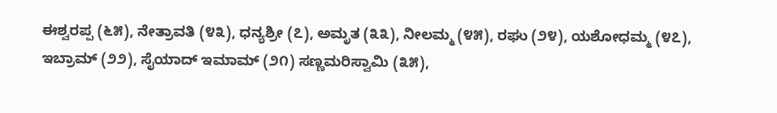ಈಶ್ವರಪ್ಪ (೬೫), ನೇತ್ರಾವತಿ (೪೩), ಧನ್ಯಶ್ರೀ (೭), ಅಮೃತ (೩೩), ನೀಲಮ್ಮ (೪೫), ರಘು (೨೪), ಯಶೋಧಮ್ಮ (೪೭), ಇಬ್ರಾಮ್ (೨೨), ಸೈಯಾದ್ ಇಮಾಮ್ (೨೧) ಸಣ್ಣಮರಿಸ್ವಾಮಿ (೩೫),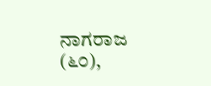ನಾಗರಾಜ (೬೦),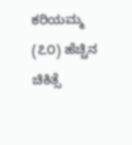ಕರಿಯಮ್ಮ (೭೦) ಹೆಚ್ಚಿನ ಚಿಕಿತ್ಸೆ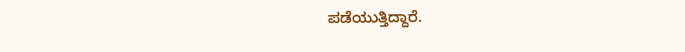ಪಡೆಯುತ್ತಿದ್ದಾರೆ.